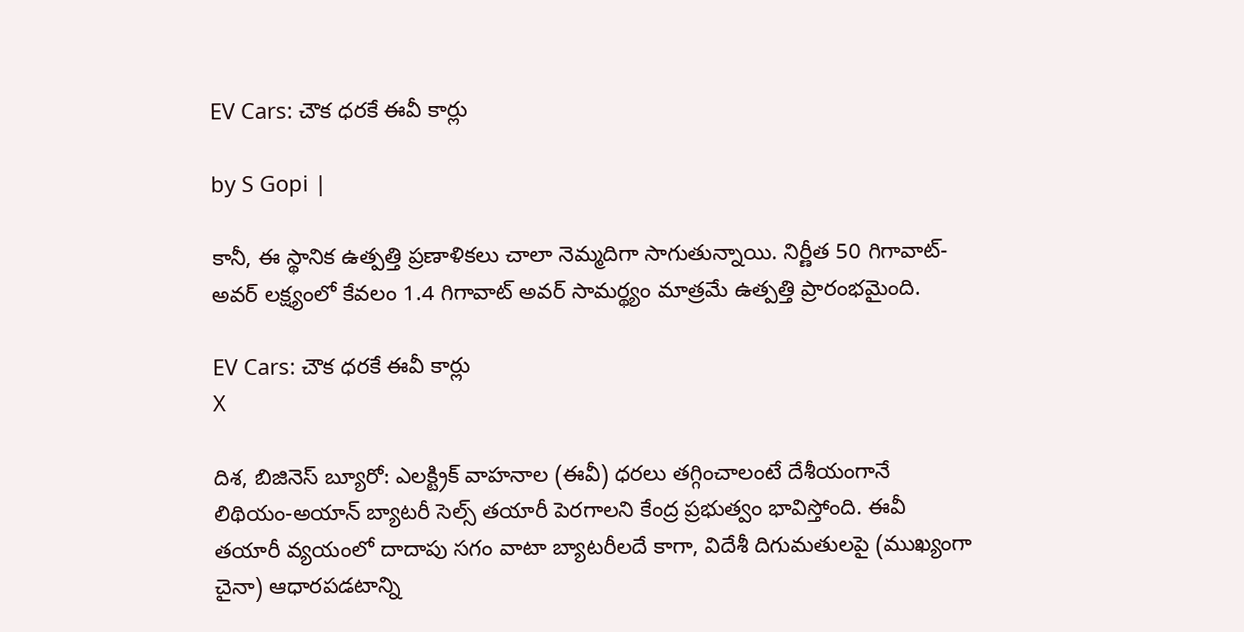EV Cars: చౌక ధరకే ఈవీ కార్లు

by S Gopi |

కానీ, ఈ స్థానిక ఉత్పత్తి ప్రణాళికలు చాలా నెమ్మదిగా సాగుతున్నాయి. నిర్ణీత 50 గిగావాట్-అవర్ లక్ష్యంలో కేవలం 1.4 గిగావాట్ అవర్ సామర్థ్యం మాత్రమే ఉత్పత్తి ప్రారంభమైంది.

EV Cars: చౌక ధరకే ఈవీ కార్లు
X

దిశ, బిజినెస్ బ్యూరో: ఎలక్ట్రిక్ వాహనాల (ఈవీ) ధరలు తగ్గించాలంటే దేశీయంగానే లిథియం-అయాన్ బ్యాటరీ సెల్స్ తయారీ పెరగాలని కేంద్ర ప్రభుత్వం భావిస్తోంది. ఈవీ తయారీ వ్యయంలో దాదాపు సగం వాటా బ్యాటరీలదే కాగా, విదేశీ దిగుమతులపై (ముఖ్యంగా చైనా) ఆధారపడటాన్ని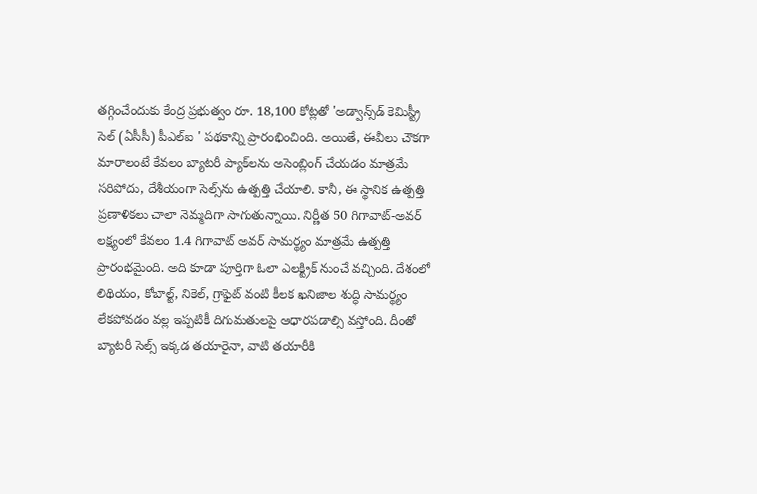తగ్గించేందుకు కేంద్ర ప్రభుత్వం రూ. 18,100 కోట్లతో 'అడ్వాన్స్‌డ్ కెమిస్ట్రీ సెల్ (ఏసీసీ) పీఎల్ఐ ' పథకాన్ని ప్రారంభించింది. అయితే, ఈవీలు చౌకగా మారాలంటే కేవలం బ్యాటరీ ప్యాక్‌లను అసెంబ్లింగ్ చేయడం మాత్రమే సరిపోదు, దేశీయంగా సెల్స్‌ను ఉత్పత్తి చేయాలి. కానీ, ఈ స్థానిక ఉత్పత్తి ప్రణాళికలు చాలా నెమ్మదిగా సాగుతున్నాయి. నిర్ణీత 50 గిగావాట్-అవర్ లక్ష్యంలో కేవలం 1.4 గిగావాట్ అవర్ సామర్థ్యం మాత్రమే ఉత్పత్తి ప్రారంభమైంది. అది కూడా పూర్తిగా ఓలా ఎలక్ట్రిక్ నుంచే వచ్చింది. దేశంలో లిథియం, కోబాల్ట్, నికెల్, గ్రాఫైట్ వంటి కీలక ఖనిజాల శుద్ధి సామర్థ్యం లేకపోవడం వల్ల ఇప్పటికీ దిగుమతులపై ఆధారపడాల్సి వస్తోంది. దీంతో బ్యాటరీ సెల్స్ ఇక్కడ తయారైనా, వాటి తయారీకి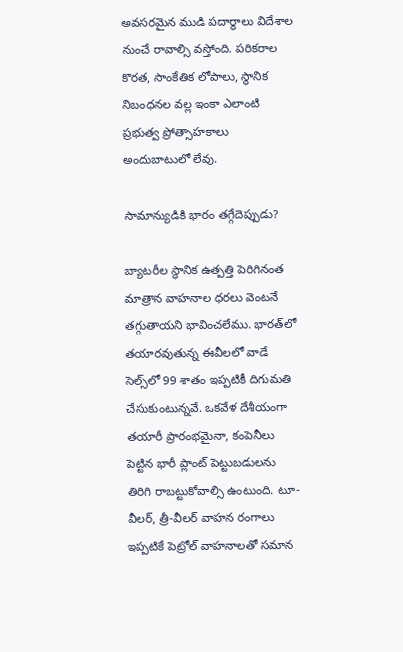అవసరమైన ముడి పదార్థాలు విదేశాల నుంచే రావాల్సి వస్తోంది. పరికరాల కొరత, సాంకేతిక లోపాలు, స్థానిక నిబంధనల వల్ల ఇంకా ఎలాంటి ప్రభుత్వ ప్రోత్సాహకాలు అందుబాటులో లేవు.

సామాన్యుడికి భారం తగ్గేదెప్పుడు?

బ్యాటరీల స్థానిక ఉత్పత్తి పెరిగినంత మాత్రాన వాహనాల ధరలు వెంటనే తగ్గుతాయని భావించలేము. భారత్‌లో తయారవుతున్న ఈవీలలో వాడే సెల్స్‌లో 99 శాతం ఇప్పటికీ దిగుమతి చేసుకుంటున్నవే. ఒకవేళ దేశీయంగా తయారీ ప్రారంభమైనా, కంపెనీలు పెట్టిన భారీ ప్లాంట్ పెట్టుబడులను తిరిగి రాబట్టుకోవాల్సి ఉంటుంది. టూ-వీలర్, త్రీ-వీలర్ వాహన రంగాలు ఇప్పటికే పెట్రోల్ వాహనాలతో సమాన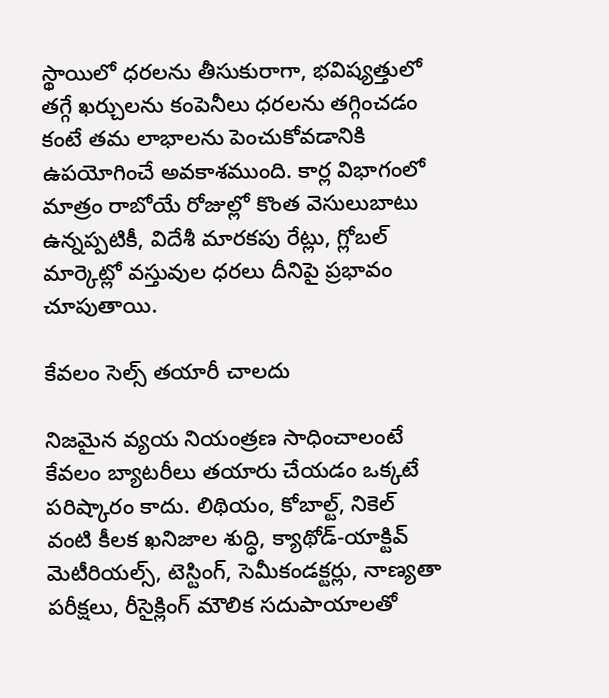స్థాయిలో ధరలను తీసుకురాగా, భవిష్యత్తులో తగ్గే ఖర్చులను కంపెనీలు ధరలను తగ్గించడం కంటే తమ లాభాలను పెంచుకోవడానికి ఉపయోగించే అవకాశముంది. కార్ల విభాగంలో మాత్రం రాబోయే రోజుల్లో కొంత వెసులుబాటు ఉన్నప్పటికీ, విదేశీ మారకపు రేట్లు, గ్లోబల్ మార్కెట్లో వస్తువుల ధరలు దీనిపై ప్రభావం చూపుతాయి.

కేవలం సెల్స్ తయారీ చాలదు

నిజమైన వ్యయ నియంత్రణ సాధించాలంటే కేవలం బ్యాటరీలు తయారు చేయడం ఒక్కటే పరిష్కారం కాదు. లిథియం, కోబాల్ట్, నికెల్ వంటి కీలక ఖనిజాల శుద్ధి, క్యాథోడ్-యాక్టివ్ మెటీరియల్స్, టెస్టింగ్, సెమీకండక్టర్లు, నాణ్యతా పరీక్షలు, రీసైక్లింగ్ మౌలిక సదుపాయాలతో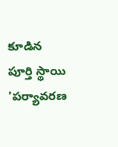కూడిన పూర్తి స్థాయి 'పర్యావరణ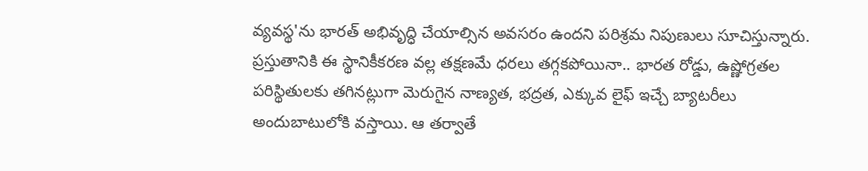వ్యవస్థ'ను భారత్ అభివృద్ధి చేయాల్సిన అవసరం ఉందని పరిశ్రమ నిపుణులు సూచిస్తున్నారు. ప్రస్తుతానికి ఈ స్థానికీకరణ వల్ల తక్షణమే ధరలు తగ్గకపోయినా.. భారత రోడ్డు, ఉష్ణోగ్రతల పరిస్థితులకు తగినట్లుగా మెరుగైన నాణ్యత, భద్రత, ఎక్కువ లైఫ్ ఇచ్చే బ్యాటరీలు అందుబాటులోకి వస్తాయి. ఆ తర్వాతే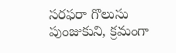సరఫరా గొలుసు పుంజుకుని, క్రమంగా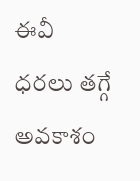ఈవీ ధరలు తగ్గే అవకాశం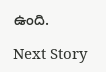ఉంది.

Next Story